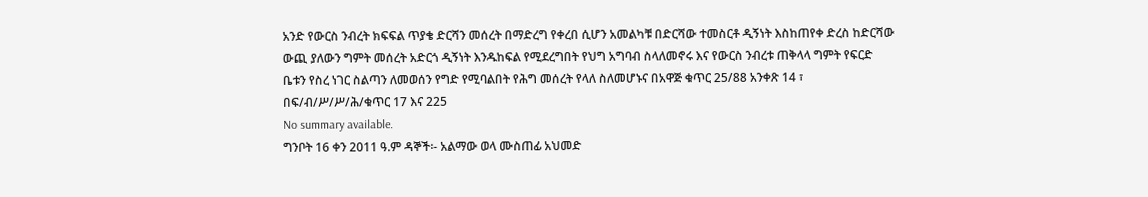አንድ የውርስ ንብረት ክፍፍል ጥያቄ ድርሻን መሰረት በማድረግ የቀረበ ሲሆን አመልካቹ በድርሻው ተመስርቶ ዲኝነት እስከጠየቀ ድረስ ከድርሻው ውጪ ያለውን ግምት መሰረት አድርጎ ዲኝነት እንዱከፍል የሚደረግበት የህግ አግባብ ስላለመኖሩ እና የውርስ ንብረቱ ጠቅላላ ግምት የፍርድ ቤቱን የስረ ነገር ስልጣን ለመወሰን የግድ የሚባልበት የሕግ መሰረት የላለ ስለመሆኑና በአዋጅ ቁጥር 25/88 አንቀጽ 14 ፣ በፍ/ብ/ሥ/ሥ/ሕ/ቁጥር 17 እና 225
No summary available.
ግንቦት 16 ቀን 2011 ዓ.ም ዳኞች፡- አልማው ወላ ሙስጠፊ አህመድ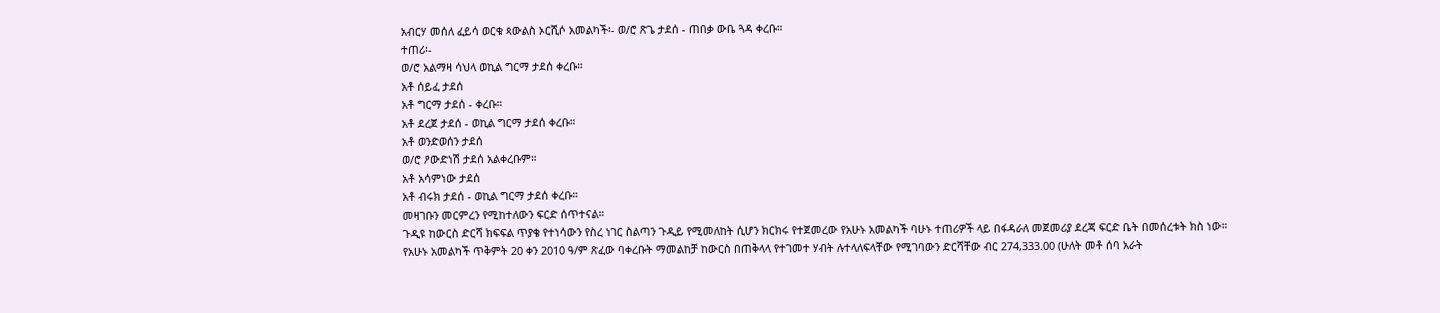አብርሃ መሰለ ፈይሳ ወርቁ ጳውልስ ኦርሺሶ አመልካች፡- ወ/ሮ ጽጌ ታደሰ - ጠበቃ ውቤ ጓዳ ቀረቡ።
ተጠሪ፡-
ወ/ሮ አልማዛ ሳህላ ወኪል ግርማ ታደሰ ቀረቡ።
አቶ ሰይፈ ታደሰ
አቶ ግርማ ታደሰ - ቀረቡ።
አቶ ደረጀ ታደሰ - ወኪል ግርማ ታደሰ ቀረቡ።
አቶ ወንድወሰን ታደሰ
ወ/ሮ ዖውድነሽ ታደሰ አልቀረቡም።
አቶ አሳምነው ታደሰ
አቶ ብሩክ ታደሰ - ወኪል ግርማ ታደሰ ቀረቡ።
መዛገቡን መርምረን የሚከተለውን ፍርድ ሰጥተናል።
ጉዲዩ ከውርስ ድርሻ ክፍፍል ጥያቄ የተነሳውን የስረ ነገር ስልጣን ጉዲይ የሚመለከት ሲሆን ክርክሩ የተጀመረው የአሁኑ አመልካች ባሁኑ ተጠሪዎች ላይ በፋዳራለ መጀመሪያ ደረጃ ፍርድ ቤት በመሰረቱት ክስ ነው።
የአሁኑ አመልካች ጥቅምት 20 ቀን 2010 ዓ/ም ጽፈው ባቀረቡት ማመልከቻ ከውርስ በጠቅላላ የተገመተ ሃብት ሉተላለፍላቸው የሚገባውን ድርሻቸው ብር 274,333.00 (ሁለት መቶ ሰባ አራት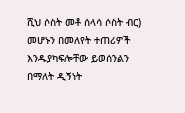ሺህ ሶስት መቶ ሰላሳ ሶስት ብር) መሆኑን በመለየት ተጠሪዎች እንዱያካፍሎቸው ይወሰንልን በማለት ዲኝነት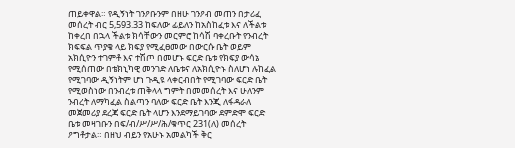ጠይቀዋል። የዲኝነት ገንዖቡንም በዘሁ ገንዖብ መጠን በታሪፈ መሰረት ብር 5,593.33 ከፍለው ፊይለን ከአስከፈቱ እና ለችልቱ ከቀረበ በኋላ ችልቱ ክሳቸውን መርምሮ ከሳሽ ባቀረቡት የንብረት ክፍፍል ጥያቄ ላይ ክፍያ የሚፈፀመው በውርሱ ቤት ወይም አክሲዮን ተገምቶ እና ተሽጦ በመሆኑ ፍርድ ቤቱ የክፍያ ውሳኔ የሚሰጠው በቴክኒካዊ መንገድ ለቤቱና ለአክሲዮኑ ስለሆነ ሉከፈል የሚገባው ዲኝነትም ሆነ ጉዲዩ ላቀርብበት የሚገባው ፍርድ ቤት የሚወስነው በንብረቱ ጠቅላላ ግምት በመመሰረት እና ሁለንም ንብረት ለማካፈል ስልጣን ባለው ፍርድ ቤት እንጂ ለፋዳራለ መጀመሪያ ደረጃ ፍርድ ቤት ላሆን እንደማይገባው ደምድሞ ፍርድ ቤቱ መዛገቡን በፍ/ብ/ሥ/ሥ/ሕ/ቁጥር 231(ለ) መሰረት ዖግቶታል። በዘህ ብይን የአሁኑ አመልካች ቅር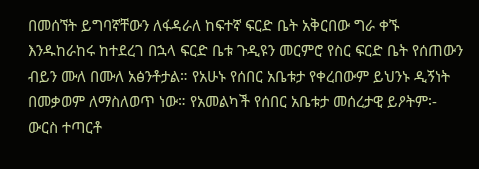በመሰኘት ይግባኛቸውን ለፋዳራለ ከፍተኛ ፍርድ ቤት አቅርበው ግራ ቀኙ እንዱከራከሩ ከተደረገ በኋላ ፍርድ ቤቱ ጉዲዩን መርምሮ የስር ፍርድ ቤት የሰጠውን ብይን ሙለ በሙለ አፅንቶታል። የአሁኑ የሰበር አቤቱታ የቀረበውም ይህንኑ ዲኝነት በመቃወም ለማስለወጥ ነው። የአመልካች የሰበር አቤቱታ መሰረታዊ ይዖትም፡- ውርስ ተጣርቶ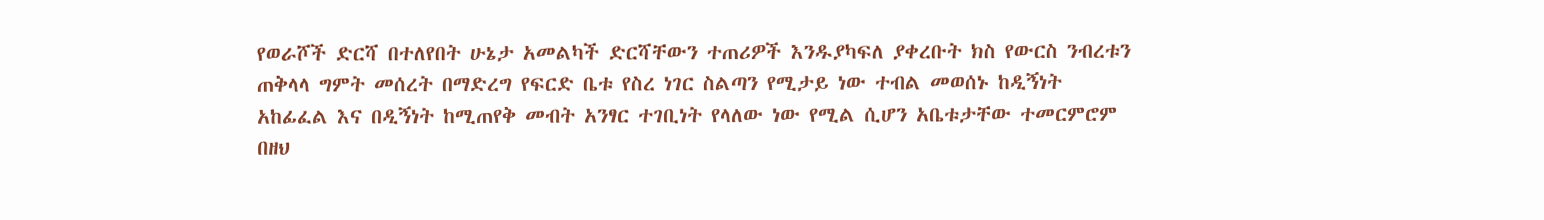የወራሾች ድርሻ በተለየበት ሁኔታ አመልካች ድርሻቸውን ተጠሪዎች እንዱያካፍለ ያቀረቡት ክስ የውርስ ንብረቱን ጠቅላላ ግምት መሰረት በማድረግ የፍርድ ቤቱ የስረ ነገር ስልጣን የሚታይ ነው ተብል መወሰኑ ከዲኝነት አከፊፈል እና በዲኝነት ከሚጠየቅ መብት አንፃር ተገቢነት የላለው ነው የሚል ሲሆን አቤቱታቸው ተመርምሮም በዘህ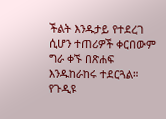ችልት እንዱታይ የተደረገ ሲሆን ተጠሪዎች ቀርበውም ግራ ቀኙ በጽሐፍ እንዱከራከሩ ተደርጓል።
የጉዲዩ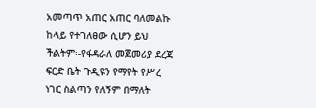አመጣጥ አጠር አጠር ባለመልኩ ከላይ የተገለፀው ሲሆን ይህ ችልትም፡-የፋዳራለ መጀመሪያ ደረጃ ፍርድ ቤት ጉዲዩን የማየት የሥረ ነገር ስልጣን የለኝም በማለት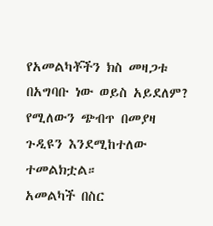የአመልካቾችን ክስ መዛጋቱ በአግባቡ ነው ወይስ አይደለም? የሚለውን ጭብጥ በመያዛ ጉዲዩን እንደሚከተለው ተመልክቷል።
አመልካች በስር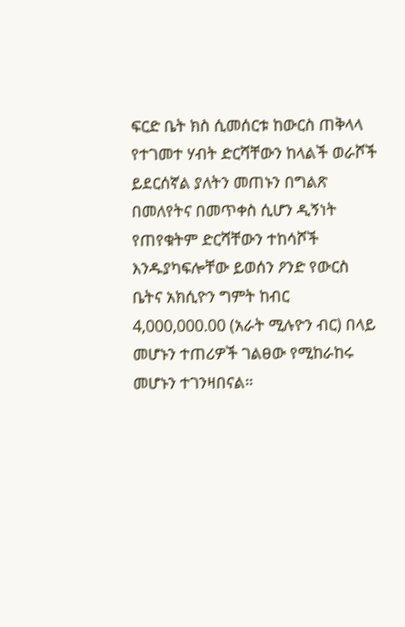ፍርድ ቤት ክስ ሲመሰርቱ ከውርስ ጠቅላላ የተገመተ ሃብት ድርሻቸውን ከላልች ወራሾች ይደርሰኛል ያለትን መጠኑን በግልጽ በመለየትና በመጥቀስ ሲሆን ዲኝነት የጠየቁትም ድርሻቸውን ተከሳሾች እንዱያካፍሎቸው ይወሰን ዖንድ የውርስ ቤትና አክሲዮን ግምት ከብር 4,000,000.00 (አራት ሚሉዮን ብር) በላይ መሆኑን ተጠሪዎች ገልፀው የሚከራከሩ መሆኑን ተገንዛበናል።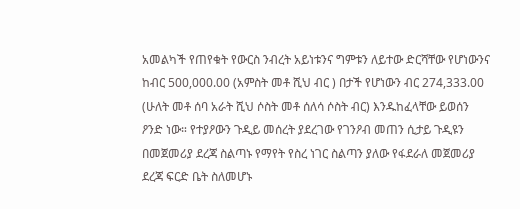አመልካች የጠየቁት የውርስ ንብረት አይነቱንና ግምቱን ለይተው ድርሻቸው የሆነውንና ከብር 500,000.00 (አምስት መቶ ሺህ ብር ) በታች የሆነውን ብር 274,333.00 (ሁለት መቶ ሰባ አራት ሺህ ሶስት መቶ ሰለሳ ሶስት ብር) እንዱከፈላቸው ይወሰን ዖንድ ነው። የተያዖውን ጉዲይ መሰረት ያደረገው የገንዖብ መጠን ሲታይ ጉዲዩን በመጀመሪያ ደረጃ ስልጣኑ የማየት የስረ ነገር ስልጣን ያለው የፋደራለ መጀመሪያ ደረጃ ፍርድ ቤት ስለመሆኑ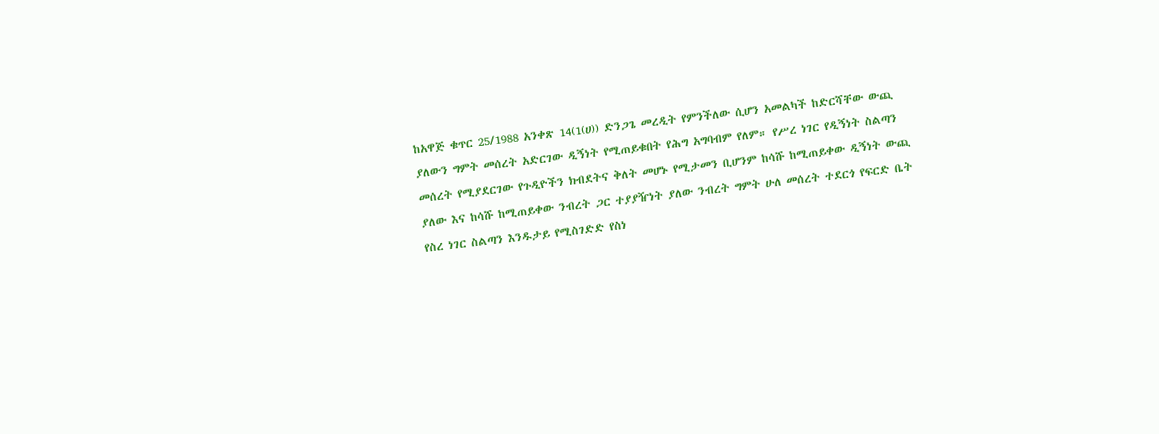ከአዋጅ ቁጥር 25/1988 አንቀጽ 14(1(ሀ)) ድንጋጌ መረዲት የምንችለው ሲሆን አመልካች ከድርሻቸው ውጪ ያለውን ግምት መሰረት አድርገው ዲኝነት የሚጠይቁበት የሕግ አግባብም የለም። የሥረ ነገር የዲኝነት ስልጣን መሰረት የሚያደርገው የጉዲዮችን ክብደትና ቅለት መሆኑ የሚታመን ቢሆንም ከሳሹ ከሚጠይቀው ዲኝነት ውጪ ያለው እና ከሳሹ ከሚጠይቀው ንብረት ጋር ተያያዥነት ያለው ንብረት ግምት ሁለ መሰረት ተደርጎ የፍርድ ቤት የስረ ነገር ስልጣን እንዱታይ የሚስገድድ የስነ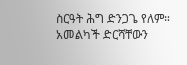ስርዓት ሕግ ድንጋጌ የለም። አመልካች ድርሻቸውን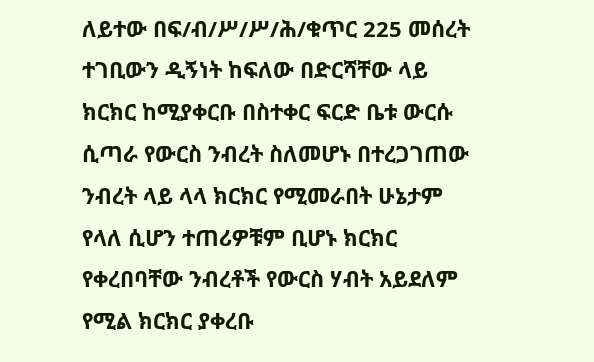ለይተው በፍ/ብ/ሥ/ሥ/ሕ/ቁጥር 225 መሰረት ተገቢውን ዲኝነት ከፍለው በድርሻቸው ላይ ክርክር ከሚያቀርቡ በስተቀር ፍርድ ቤቱ ውርሱ ሲጣራ የውርስ ንብረት ስለመሆኑ በተረጋገጠው ንብረት ላይ ላላ ክርክር የሚመራበት ሁኔታም የላለ ሲሆን ተጠሪዎቹም ቢሆኑ ክርክር የቀረበባቸው ንብረቶች የውርስ ሃብት አይደለም የሚል ክርክር ያቀረቡ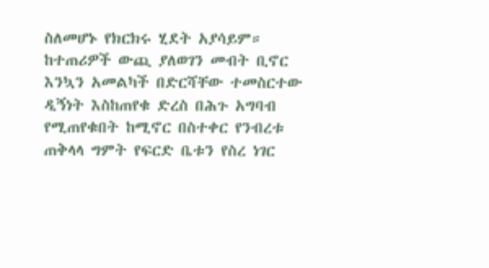ስለመሆኑ የክርክሩ ሂደት አያሳይም። ከተጠሪዎች ውጪ ያለወገን መብት ቢኖር እንኳን አመልካች በድርሻቸው ተመስርተው ዲኝነት እስከጠየቁ ድረስ በሕጉ አግባብ የሚጠየቁበት ከሚኖር በስተቀር የንብረቱ ጠቅላላ ግምት የፍርድ ቤቱን የስረ ነገር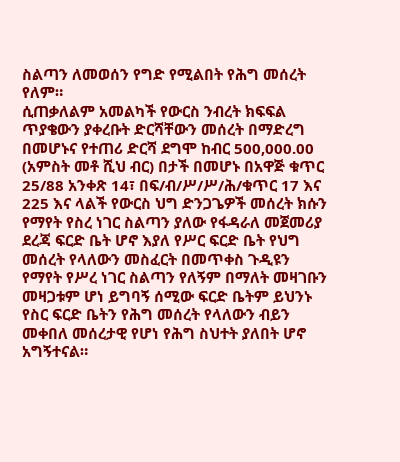ስልጣን ለመወሰን የግድ የሚልበት የሕግ መሰረት የለም።
ሲጠቃለልም አመልካች የውርስ ንብረት ክፍፍል ጥያቄውን ያቀረቡት ድርሻቸውን መሰረት በማድረግ በመሆኑና የተጠሪ ድርሻ ደግሞ ከብር 500,000.00 (አምስት መቶ ሺህ ብር) በታች በመሆኑ በአዋጅ ቁጥር 25/88 አንቀጽ 14፣ በፍ/ብ/ሥ/ሥ/ሕ/ቁጥር 17 እና 225 እና ላልች የውርስ ህግ ድንጋጌዎች መሰረት ክሱን የማየት የስረ ነገር ስልጣን ያለው የፋዳራለ መጀመሪያ ደረጃ ፍርድ ቤት ሆኖ እያለ የሥር ፍርድ ቤት የህግ መሰረት የላለውን መስፈርት በመጥቀስ ጉዲዩን የማየት የሥረ ነገር ስልጣን የለኝም በማለት መዛገቡን መዛጋቱም ሆነ ይግባኝ ሰሚው ፍርድ ቤትም ይህንኑ የስር ፍርድ ቤትን የሕግ መሰረት የላለውን ብይን መቀበለ መሰረታዊ የሆነ የሕግ ስህተት ያለበት ሆኖ አግኝተናል።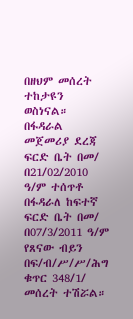በዘህም መሰረት ተከታዩን ወስነናል።
በፋዳራል መጀመሪያ ደረጃ ፍርድ ቤት በመ/ በ21/02/2010 ዓ/ም ተሰጥቶ በፋዳራለ ከፍተኛ ፍርድ ቤት በመ/ በ07/3/2011 ዓ/ም የጸናው ብይን በፍ/ብ/ሥ/ሥ/ሕግ ቁጥር 348/1/ መሰረት ተሽሯል።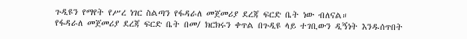ጉዲዩን የማየት የሥረ ነገር ስልጣን የፋዳራለ መጀመሪያ ደረጃ ፍርድ ቤት ነው ብለናል።
የፋዳራለ መጀመሪያ ደረጃ ፍርድ ቤት በመ/ ክርክሩን ቀጥል በጉዲዩ ላይ ተገቢውን ዲኝነት እንዱሰጥበት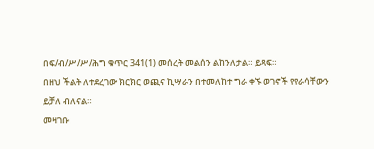በፍ/ብ/ሥ/ሥ/ሕግ ቁጥር 341(1) መሰረት መልሰን ልከንለታል። ይጻፍ።
በዘህ ችልት ለተደረገው ክርክር ወጪና ኪሣራን በተመለከተ ግራ ቀኙ ወገኖች የየራሳቸውን ይቻለ ብለናል።
መዛገቡ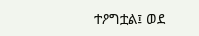ተዖግቷል፤ ወደ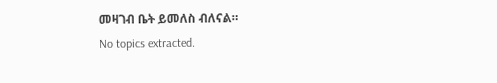መዛገብ ቤት ይመለስ ብለናል።
No topics extracted.